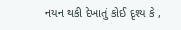નયન થકી દેખાતું કોઈ દૃશ્ય કે ,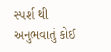સ્પર્શ થી અનુભવાતું કોઈ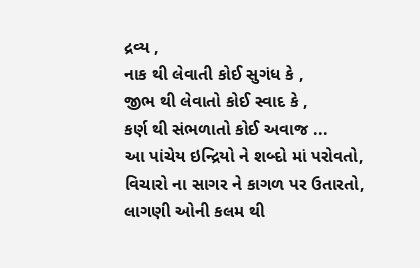દ્રવ્ય ,
નાક થી લેવાતી કોઈ સુગંધ કે ,
જીભ થી લેવાતો કોઈ સ્વાદ કે ,
કર્ણ થી સંભળાતો કોઈ અવાજ ...
આ પાંચેય ઇન્દ્રિયો ને શબ્દો માં પરોવતો,
વિચારો ના સાગર ને કાગળ પર ઉતારતો,
લાગણી ઓની કલમ થી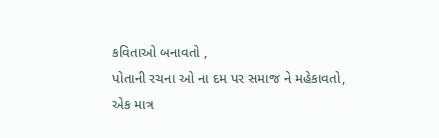કવિતાઓ બનાવતો ,
પોતાની રચના ઓ ના દમ પર સમાજ ને મહેકાવતો,
એક માત્ર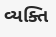વ્યક્તિ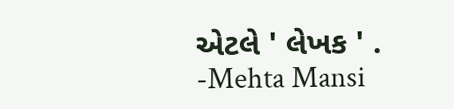એટલે ' લેખક ' .
-Mehta Mansi